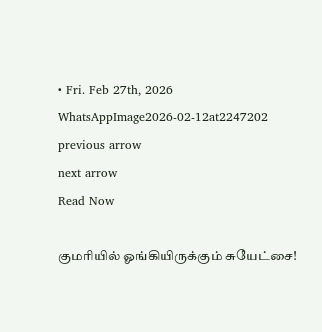• Fri. Feb 27th, 2026
WhatsAppImage2026-02-12at2247202
previous arrow
next arrow
Read Now

குமரியில் ஓங்கியிருக்கும் சுயேட்சை!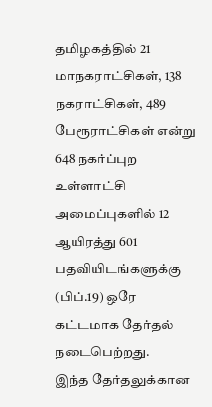தமிழகத்தில் 21 மாநகராட்சிகள், 138 நகராட்சிகள், 489 பேரூராட்சிகள் என்று 648 நகர்ப்புற உள்ளாட்சி அமைப்புகளில் 12 ஆயிரத்து 601 பதவியிடங்களுக்கு (பிப்.19) ஒரே கட்டமாக தேர்தல் நடைபெற்றது.
இந்த தேர்தலுக்கான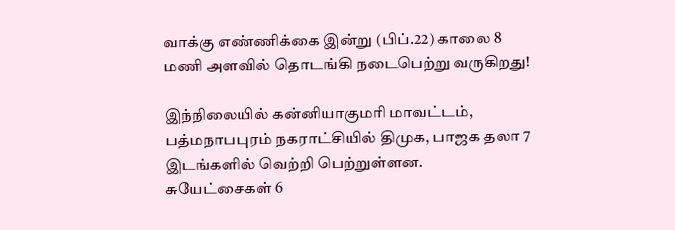வாக்கு எண்ணிக்கை இன்று (பிப்.22) காலை 8 மணி அளவில் தொடங்கி நடைபெற்று வருகிறது!

இந்நிலையில் கன்னியாகுமரி மாவட்டம், பத்மநாபபுரம் நகராட்சியில் திமுக, பாஜக தலா 7 இடங்களில் வெற்றி பெற்றுள்ளன. சுயேட்சைகள் 6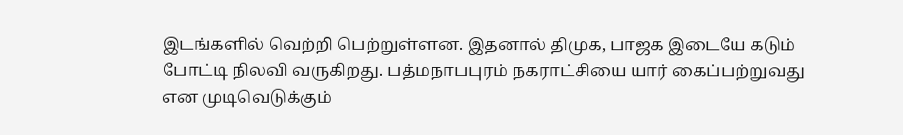இடங்களில் வெற்றி பெற்றுள்ளன. இதனால் திமுக, பாஜக இடையே கடும் போட்டி நிலவி வருகிறது. பத்மநாபபுரம் நகராட்சியை யார் கைப்பற்றுவது என முடிவெடுக்கும்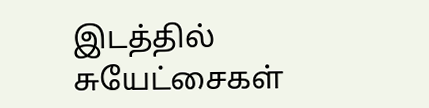இடத்தில் சுயேட்சைகள்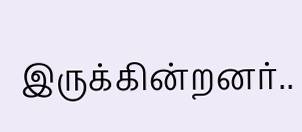இருக்கின்றனர்..